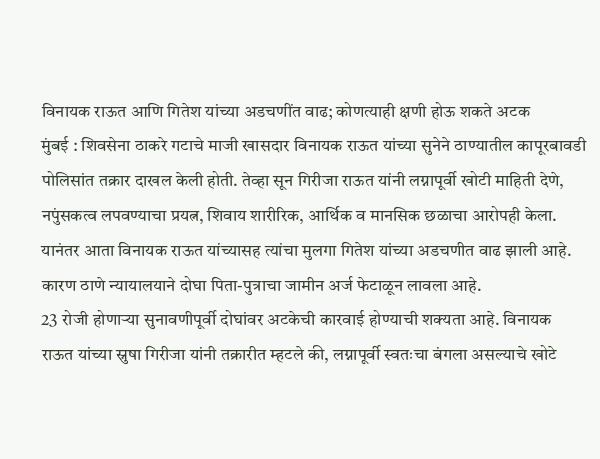विनायक राऊत आणि गितेश यांच्या अडचणींत वाढ; कोणत्याही क्षणी होऊ शकते अटक
मुंबई : शिवसेना ठाकरे गटाचे माजी खासदार विनायक राऊत यांच्या सुनेने ठाण्यातील कापूरबावडी पोलिसांत तक्रार दाखल केली होती. तेव्हा सून गिरीजा राऊत यांनी लग्नापूर्वी खोटी माहिती देणे, नपुंसकत्व लपवण्याचा प्रयत्न, शिवाय शारीरिक, आर्थिक व मानसिक छळाचा आरोपही केला. यानंतर आता विनायक राऊत यांच्यासह त्यांचा मुलगा गितेश यांच्या अडचणीत वाढ झाली आहे. कारण ठाणे न्यायालयाने दोघा पिता-पुत्राचा जामीन अर्ज फेटाळून लावला आहे.
23 रोजी होणाऱ्या सुनावणीपूर्वी दोघांवर अटकेची कारवाई होण्याची शक्यता आहे. विनायक राऊत यांच्या स्नुषा गिरीजा यांनी तक्रारीत म्हटले की, लग्नापूर्वी स्वतःचा बंगला असल्याचे खोटे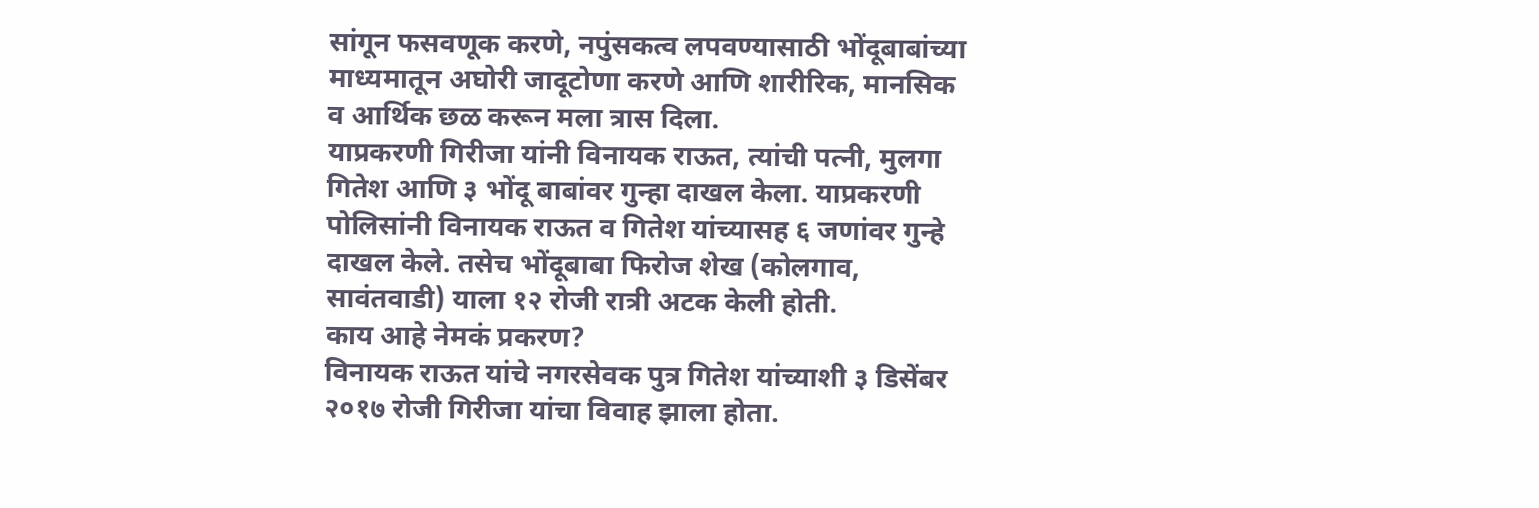सांगून फसवणूक करणे, नपुंसकत्व लपवण्यासाठी भोंदूबाबांच्या माध्यमातून अघोरी जादूटोणा करणे आणि शारीरिक, मानसिक व आर्थिक छळ करून मला त्रास दिला.
याप्रकरणी गिरीजा यांनी विनायक राऊत, त्यांची पत्नी, मुलगा गितेश आणि ३ भोंदू बाबांवर गुन्हा दाखल केला. याप्रकरणी पोलिसांनी विनायक राऊत व गितेश यांच्यासह ६ जणांवर गुन्हे दाखल केले. तसेच भोंदूबाबा फिरोज शेख (कोलगाव, सावंतवाडी) याला १२ रोजी रात्री अटक केली होती.
काय आहे नेमकं प्रकरण?
विनायक राऊत यांचे नगरसेवक पुत्र गितेश यांच्याशी ३ डिसेंबर २०१७ रोजी गिरीजा यांचा विवाह झाला होता.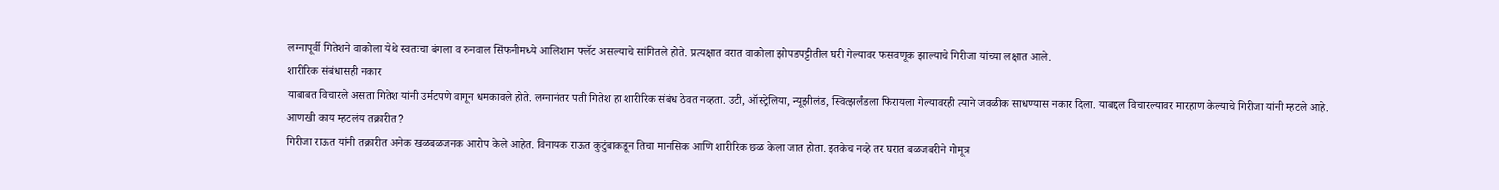लग्नापूर्वी गितेशने वाकोला येथे स्वतःचा बंगला व रुनवाल सिंफनीमध्ये आलिशान फ्लॅट असल्याचे सांगितले होते. प्रत्यक्षात वरात वाकोला झोपडपट्टीतील घरी गेल्यावर फसवणूक झाल्याचे गिरीजा यांच्या लक्षात आले.
शारीरिक संबंधासही नकार
याबाबत विचारले असता गितेश यांनी उर्मटपणे वागून धमकावले होते. लग्नानंतर पती गितेश हा शारीरिक संबंध ठेवत नव्हता. उटी, ऑस्ट्रेलिया, न्यूझीलंड, स्वित्झर्लंडला फिरायला गेल्यावरही त्याने जवळीक साधण्यास नकार दिला. याबद्दल विचारल्यावर मारहाण केल्याचे गिरीजा यांनी म्हटले आहे.
आणखी काय म्हटलंय तक्रारीत?
गिरीजा राऊत यांनी तक्रारीत अनेक खळबळजनक आरोप केले आहेत. विनायक राऊत कुटुंबाकडून तिचा मानसिक आणि शारीरिक छळ केला जात होता. इतकेच नव्हे तर घरात बळजबरीने गोमूत्र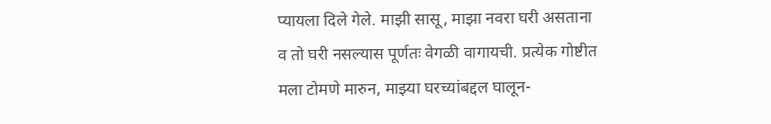प्यायला दिले गेले. माझी सासू, माझा नवरा घरी असताना व तो घरी नसल्यास पूर्णतः वेगळी वागायची. प्रत्येक गोष्टीत मला टोमणे मारुन, माझ्या घरच्यांबद्दल घालून-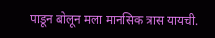पाडून बोलून मला मानसिक त्रास यायची.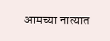आमच्या नात्यात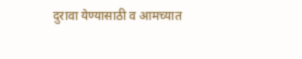दुरावा येण्यासाठी व आमच्यात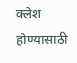क्लेश होण्यासाठी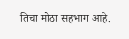तिचा मोठा सहभाग आहे.